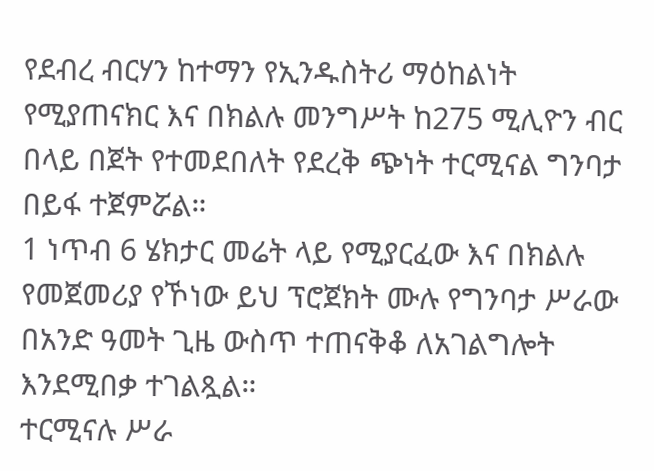የደብረ ብርሃን ከተማን የኢንዱስትሪ ማዕከልነት የሚያጠናክር እና በክልሉ መንግሥት ከ275 ሚሊዮን ብር በላይ በጀት የተመደበለት የደረቅ ጭነት ተርሚናል ግንባታ በይፋ ተጀምሯል።
1 ነጥብ 6 ሄክታር መሬት ላይ የሚያርፈው እና በክልሉ የመጀመሪያ የኾነው ይህ ፕሮጀክት ሙሉ የግንባታ ሥራው በአንድ ዓመት ጊዜ ውስጥ ተጠናቅቆ ለአገልግሎት እንደሚበቃ ተገልጿል።
ተርሚናሉ ሥራ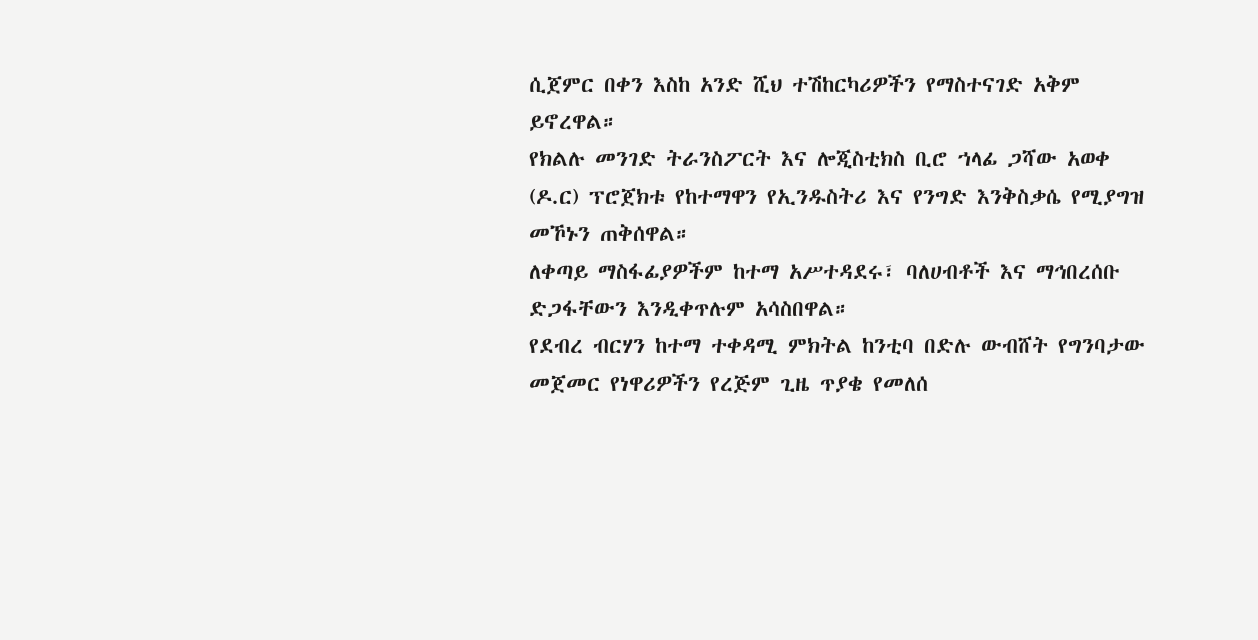ሲጀምር በቀን እስከ አንድ ሺህ ተሽከርካሪዎችን የማስተናገድ አቅም ይኖረዋል።
የክልሉ መንገድ ትራንስፖርት እና ሎጂስቲክስ ቢሮ ኀላፊ ጋሻው አወቀ (ዶ.ር) ፕሮጀክቱ የከተማዋን የኢንዱስትሪ እና የንግድ እንቅስቃሴ የሚያግዝ መኾኑን ጠቅሰዋል።
ለቀጣይ ማስፋፊያዎችም ከተማ አሥተዳደሩ፣ ባለሀብቶች እና ማኅበረሰቡ ድጋፋቸውን እንዲቀጥሉም አሳስበዋል።
የደብረ ብርሃን ከተማ ተቀዳሚ ምክትል ከንቲባ በድሉ ውብሸት የግንባታው መጀመር የነዋሪዎችን የረጅም ጊዜ ጥያቄ የመለሰ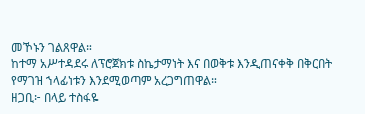መኾኑን ገልጸዋል።
ከተማ አሥተዳደሩ ለፕሮጀክቱ ስኬታማነት እና በወቅቱ እንዲጠናቀቅ በቅርበት የማገዝ ኀላፊነቱን እንደሚወጣም አረጋግጠዋል።
ዘጋቢ፦ በላይ ተስፋዬ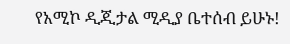የአሚኮ ዲጂታል ሚዲያ ቤተሰብ ይሁኑ!